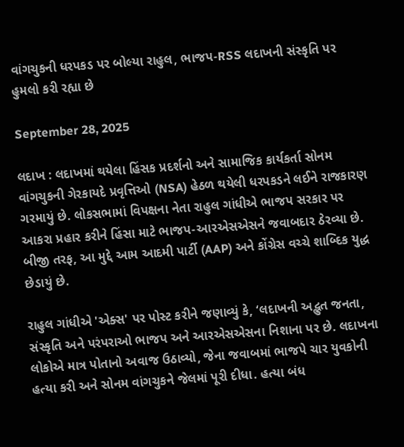વાંગચુકની ધરપકડ પર બોલ્યા રાહુલ, ભાજપ-RSS લદાખની સંસ્કૃતિ પર હુમલો કરી રહ્યા છે

September 28, 2025

લદાખ : લદાખમાં થયેલા હિંસક પ્રદર્શનો અને સામાજિક કાર્યકર્તા સોનમ વાંગચુકની ગેરકાયદે પ્રવૃત્તિઓ (NSA) હેઠળ થયેલી ધરપકડને લઈને રાજકારણ ગરમાયું છે. લોકસભામાં વિપક્ષના નેતા રાહુલ ગાંધીએ ભાજપ સરકાર પર આકરા પ્રહાર કરીને હિંસા માટે ભાજપ-આરએસએસને જવાબદાર ઠેરવ્યા છે. બીજી તરફ, આ મુદ્દે આમ આદમી પાર્ટી (AAP) અને કોંગ્રેસ વચ્ચે શાબ્દિક યુદ્ધ છેડાયું છે.

રાહુલ ગાંધીએ 'એક્સ' પર પોસ્ટ કરીને જણાવ્યું કે, ‘લદાખની અદ્ભુત જનતા, સંસ્કૃતિ અને પરંપરાઓ ભાજપ અને આરએસએસના નિશાના પર છે. લદાખના લોકોએ માત્ર પોતાનો અવાજ ઉઠાવ્યો, જેના જવાબમાં ભાજપે ચાર યુવકોની હત્યા કરી અને સોનમ વાંગચુકને જેલમાં પૂરી દીધા. હત્યા બંધ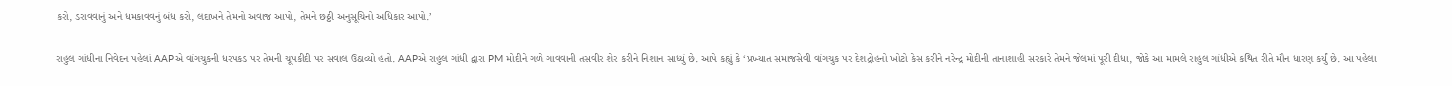કરો, ડરાવવાનું અને ધમકાવવનું બંધ કરો, લદાખને તેમનો અવાજ આપો, તેમને છઠ્ઠી અનુસૂચિનો અધિકાર આપો.’


રાહુલ ગાંધીના નિવેદન પહેલાં AAPએ વાંગચુકની ધરપકડ પર તેમની ચૂપકીદી પર સવાલ ઉઠાવ્યો હતો. AAPએ રાહુલ ગાંધી દ્વારા PM મોદીને ગળે ગાવવાની તસવીર શેર કરીને નિશાન સાધ્યું છે. આપે કહ્યું કે ‘પ્રખ્યાત સમાજસેવી વાંગચુક પર દેશદ્રોહનો ખોટો કેસ કરીને નરેન્દ્ર મોદીની તાનાશાહી સરકારે તેમને જેલમાં પૂરી દીધા, જોકે આ મામલે રાહુલ ગાંધીએ કથિત રીતે મૌન ધારણ કર્યું છે. આ પહેલા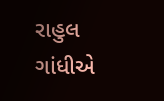રાહુલ ગાંધીએ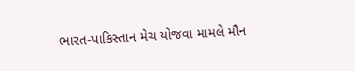ભારત-પાકિસ્તાન મેચ યોજવા મામલે મૌન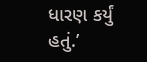ધારણ કર્યું હતું.’